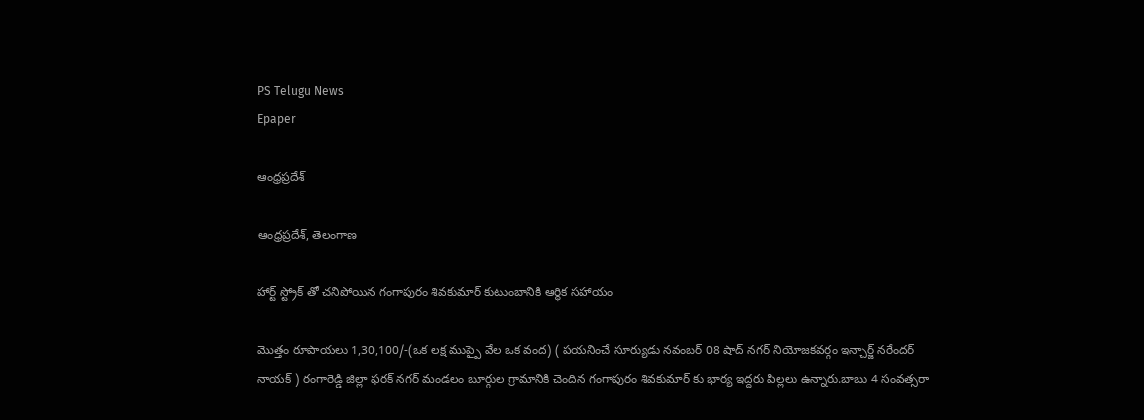PS Telugu News
Epaper

ఆంధ్రప్రదేశ్

ఆంధ్రప్రదేశ్, తెలంగాణ

హార్ట్ స్ట్రోక్ తో చనిపోయిన గంగాపురం శివకుమార్ కుటుంబానికి ఆర్థిక సహాయం

మొత్తం రూపాయలు 1,30,100/-(ఒక లక్ష ముప్పై వేల ఒక వంద) ( పయనించే సూర్యుడు నవంబర్ 08 షాద్ నగర్ నియోజకవర్గం ఇన్చార్జ్ నరేందర్ నాయక్ ) రంగారెడ్డి జిల్లా ఫరక్ నగర్ మండలం బూర్గుల గ్రామానికి చెందిన గంగాపురం శివకుమార్ కు భార్య ఇద్దరు పిల్లలు ఉన్నారు.బాబు 4 సంవత్సరా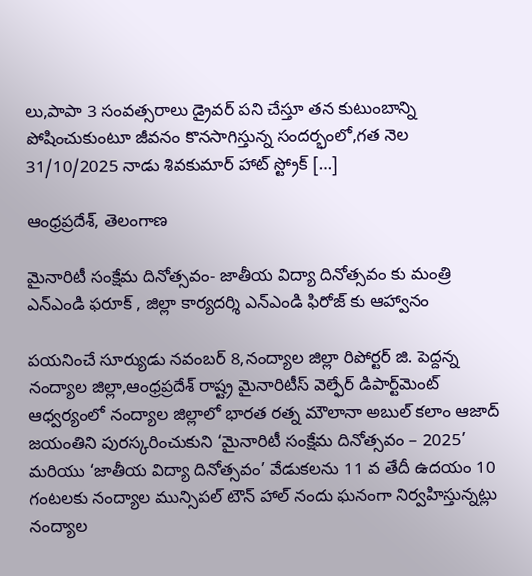లు,పాపా 3 సంవత్సరాలు డ్రైవర్ పని చేస్తూ తన కుటుంబాన్ని పోషించుకుంటూ జీవనం కొనసాగిస్తున్న సందర్భంలో,గత నెల 31/10/2025 నాడు శివకుమార్ హాట్ స్ట్రోక్ […]

ఆంధ్రప్రదేశ్, తెలంగాణ

మైనారిటీ సంక్షేమ దినోత్సవం- జాతీయ విద్యా దినోత్సవం కు మంత్రి ఎన్ఎండి ఫరూక్ , జిల్లా కార్యదర్శి ఎన్ఎండి ఫిరోజ్ కు ఆహ్వానం

పయనించే సూర్యుడు నవంబర్ 8,నంద్యాల జిల్లా రిపోర్టర్ జి. పెద్దన్న నంద్యాల జిల్లా,ఆంధ్రప్రదేశ్ రాష్ట్ర మైనారిటీస్ వెల్ఫేర్ డిపార్ట్‌మెంట్ ఆధ్వర్యంలో నంద్యాల జిల్లాలో భారత రత్న మౌలానా అబుల్ కలాం ఆజాద్ జయంతిని పురస్కరించుకుని ‘మైనారిటీ సంక్షేమ దినోత్సవం – 2025’ మరియు ‘జాతీయ విద్యా దినోత్సవం’ వేడుకలను 11 వ తేదీ ఉదయం 10 గంటలకు నంద్యాల మున్సిపల్ టౌన్ హాల్ నందు ఘనంగా నిర్వహిస్తున్నట్లు నంద్యాల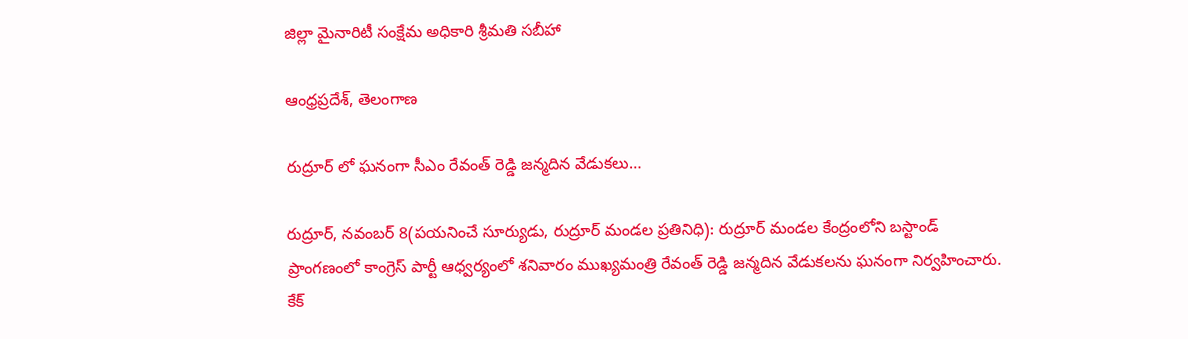జిల్లా మైనారిటీ సంక్షేమ అధికారి శ్రీమతి సబీహా

ఆంధ్రప్రదేశ్, తెలంగాణ

రుద్రూర్ లో ఘనంగా సీఎం రేవంత్ రెడ్డి జన్మదిన వేడుకలు…

రుద్రూర్, నవంబర్ 8(పయనించే సూర్యుడు, రుద్రూర్ మండల ప్రతినిధి): రుద్రూర్ మండల కేంద్రంలోని బస్టాండ్ ప్రాంగణంలో కాంగ్రెస్ పార్టీ ఆధ్వర్యంలో శనివారం ముఖ్యమంత్రి రేవంత్ రెడ్డి జన్మదిన వేడుకలను ఘనంగా నిర్వహించారు. కేక్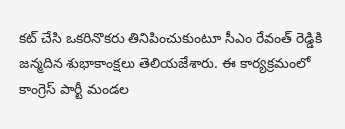కట్ చేసి ఒకరినొకరు తినిపించుకుంటూ సీఎం రేవంత్ రెడ్డికి జన్మదిన శుభాకాంక్షలు తెలియజేశారు. ఈ కార్యక్రమంలో కాంగ్రెస్ పార్టీ మండల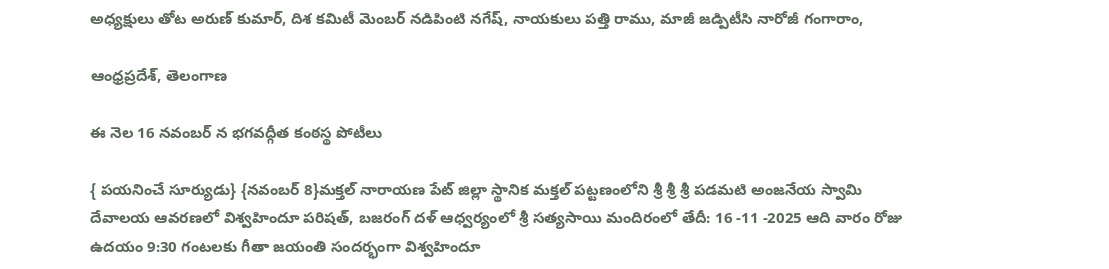అధ్యక్షులు తోట అరుణ్ కుమార్, దిశ కమిటీ మెంబర్ నడిపింటి నగేష్, నాయకులు పత్తి రాము, మాజీ జడ్పిటీసి నారోజీ గంగారాం,

ఆంధ్రప్రదేశ్, తెలంగాణ

ఈ నెల 16 నవంబర్ న భగవద్గీత కంఠస్థ పోటీలు

{ పయనించే సూర్యుడు} {నవంబర్ 8}మక్తల్ నారాయణ పేట్ జిల్లా స్థానిక మక్తల్ పట్టణంలోని శ్రీ శ్రీ శ్రీ పడమటి అంజనేయ స్వామి దేవాలయ ఆవరణలో విశ్వహిందూ పరిషత్, బజరంగ్ దళ్ ఆధ్వర్యంలో శ్రీ సత్యసాయి మందిరంలో తేదీ: 16 -11 -2025 ఆది వారం రోజు ఉదయం 9:30 గంటలకు గీతా జయంతి సందర్భంగా విశ్వహిందూ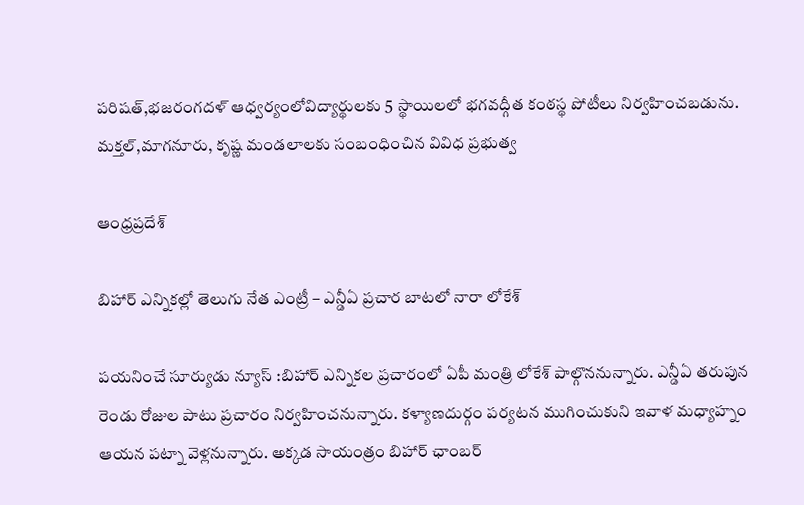పరిషత్,భజరంగదళ్ ఆధ్వర్యంలోవిద్యార్థులకు 5 స్థాయిలలో భగవద్గీత కంఠస్థ పోటీలు నిర్వహించబడును. మక్తల్,మాగనూరు, కృష్ణ మండలాలకు సంబంధించిన వివిధ ప్రభుత్వ

ఆంధ్రప్రదేశ్

బిహార్ ఎన్నికల్లో తెలుగు నేత ఎంట్రీ – ఎన్డీఏ ప్రచార బాటలో నారా లోకేశ్

పయనించే సూర్యుడు న్యూస్ :బిహార్ ఎన్నికల ప్రచారంలో ఏపీ మంత్రి లోకేశ్ పాల్గొననున్నారు. ఎన్డీఏ తరుపున రెండు రోజుల పాటు ప్రచారం నిర్వహించనున్నారు. కళ్యాణదుర్గం పర్యటన ముగించుకుని ఇవాళ మధ్యాహ్నం ఆయన పట్నా వెళ్లనున్నారు. అక్కడ సాయంత్రం బిహార్ ఛాంబర్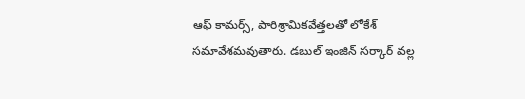ఆఫ్ కామర్స్, పారిశ్రామికవేత్తలతో లోకేశ్ సమావేశమవుతారు. డబుల్ ఇంజిన్ సర్కార్ వల్ల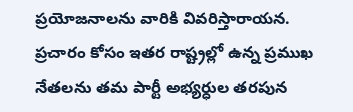ప్రయోజనాలను వారికి వివరిస్తారాయన. ప్రచారం కోసం ఇతర రాష్ట్రల్లో ఉన్న ప్రముఖ నేతలను తమ పార్టీ అభ్యర్ధుల తరపున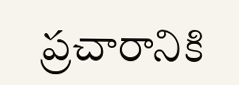ప్రచారానికి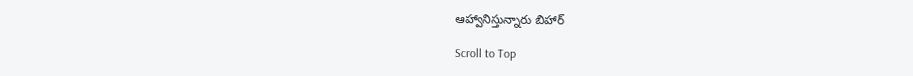ఆహ్వానిస్తున్నారు బిహార్

Scroll to Top